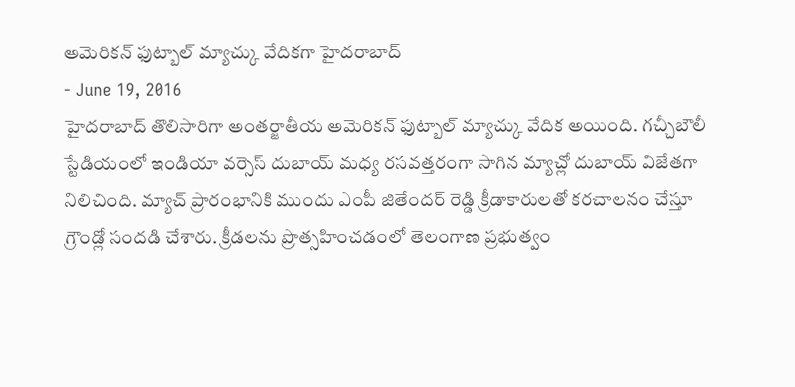అమెరికన్ ఫుట్బాల్ మ్యాచ్కు వేదికగా హైదరాబాద్
- June 19, 2016
హైదరాబాద్ తొలిసారిగా అంతర్జాతీయ అమెరికన్ ఫుట్బాల్ మ్యాచ్కు వేదిక అయింది. గచ్చీబౌలీ స్టేడియంలో ఇండియా వర్సెస్ దుబాయ్ మధ్య రసవత్తరంగా సాగిన మ్యాచ్లో దుబాయ్ విజేతగా నిలిచింది. మ్యాచ్ ప్రారంభానికి ముందు ఎంపీ జితేందర్ రెడ్డి క్రీడాకారులతో కరచాలనం చేస్తూ గ్రౌండ్లో సందడి చేశారు. క్రీడలను ప్రొత్సహించడంలో తెలంగాణ ప్రభుత్వం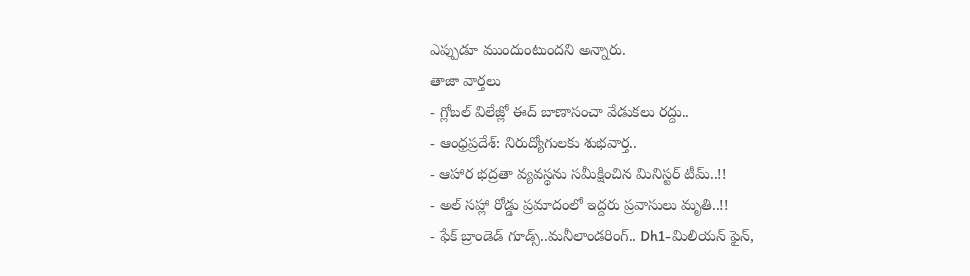ఎప్పుడూ ముందుంటుందని అన్నారు.
తాజా వార్తలు
- గ్లోబల్ విలేజ్లో ఈద్ బాణాసంచా వేడుకలు రద్దు..
- ఆంధ్రప్రదేశ్: నిరుద్యోగులకు శుభవార్త..
- ఆహార భద్రతా వ్యవస్థను సమీక్షించిన మినిస్టర్ టీమ్..!!
- అల్ సహ్లా రోడ్డు ప్రమాదంలో ఇద్దరు ప్రవాసులు మృతి..!!
- ఫేక్ బ్రాండెడ్ గూడ్స్..మనీలాండరింగ్.. Dh1-మిలియన్ ఫైన్,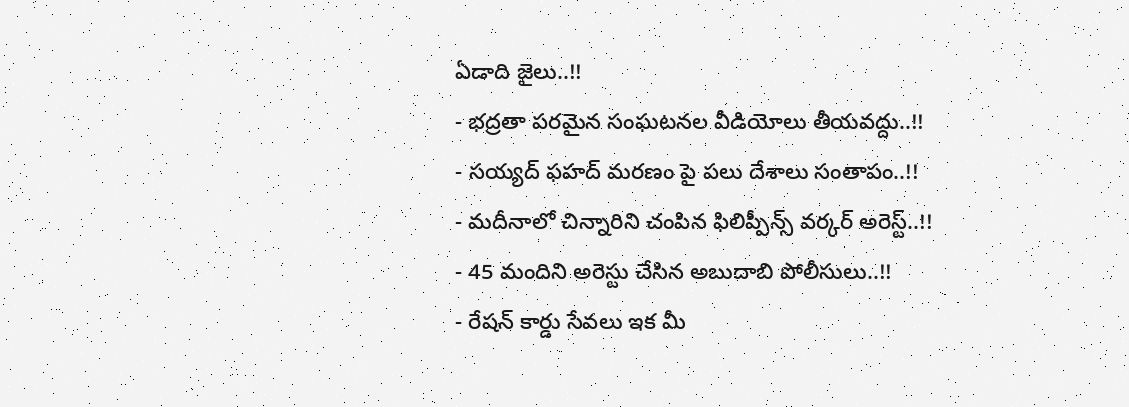ఏడాది జైలు..!!
- భద్రతా పరమైన సంఘటనల వీడియోలు తీయవద్దు..!!
- సయ్యద్ ఫహద్ మరణం పై పలు దేశాలు సంతాపం..!!
- మదీనాలో చిన్నారిని చంపిన ఫిలిప్పీన్స్ వర్కర్ అరెస్ట్..!!
- 45 మందిని అరెస్టు చేసిన అబుదాబి పోలీసులు..!!
- రేషన్ కార్డు సేవలు ఇక మీ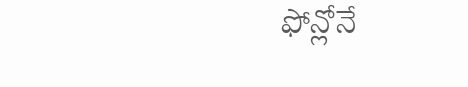ఫోన్లోనే